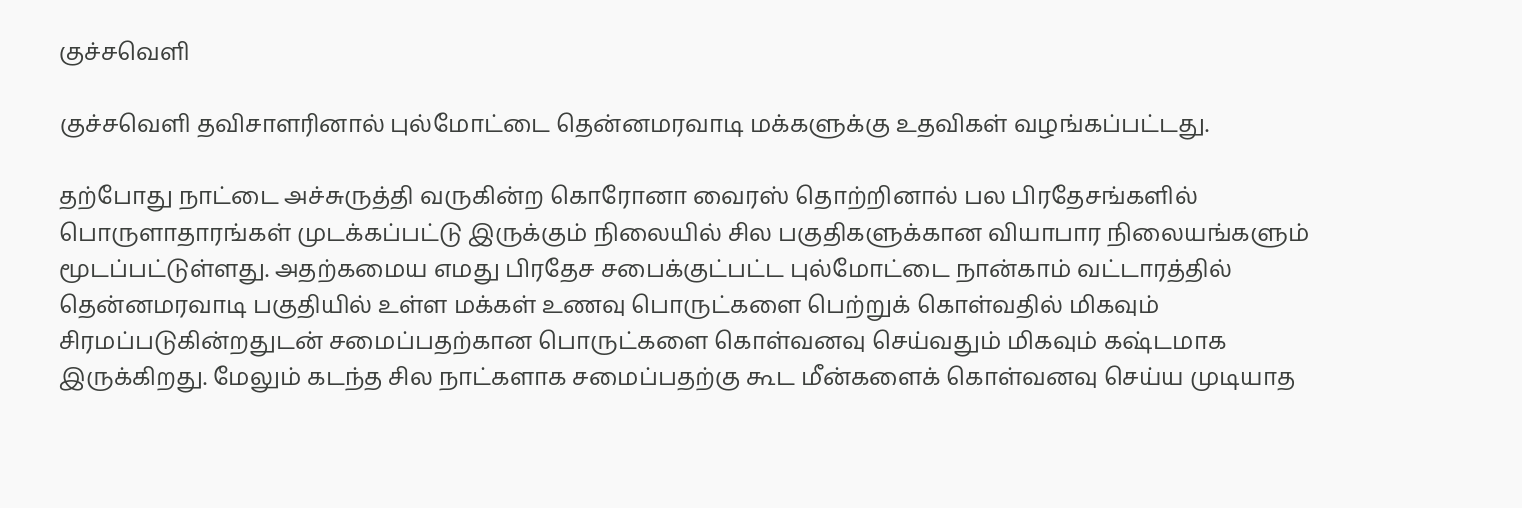குச்சவெளி

குச்சவெளி தவிசாளரினால் புல்மோட்டை தென்னமரவாடி மக்களுக்கு உதவிகள் வழங்கப்பட்டது.

தற்போது நாட்டை அச்சுருத்தி வருகின்ற கொரோனா வைரஸ் தொற்றினால் பல பிரதேசங்களில் பொருளாதாரங்கள் முடக்கப்பட்டு இருக்கும் நிலையில் சில பகுதிகளுக்கான வியாபார நிலையங்களும் மூடப்பட்டுள்ளது. அதற்கமைய எமது பிரதேச சபைக்குட்பட்ட புல்மோட்டை நான்காம் வட்டாரத்தில் தென்னமரவாடி பகுதியில் உள்ள மக்கள் உணவு பொருட்களை பெற்றுக் கொள்வதில் மிகவும் சிரமப்படுகின்றதுடன் சமைப்பதற்கான பொருட்களை கொள்வனவு செய்வதும் மிகவும் கஷ்டமாக இருக்கிறது. மேலும் கடந்த சில நாட்களாக சமைப்பதற்கு கூட மீன்களைக் கொள்வனவு செய்ய முடியாத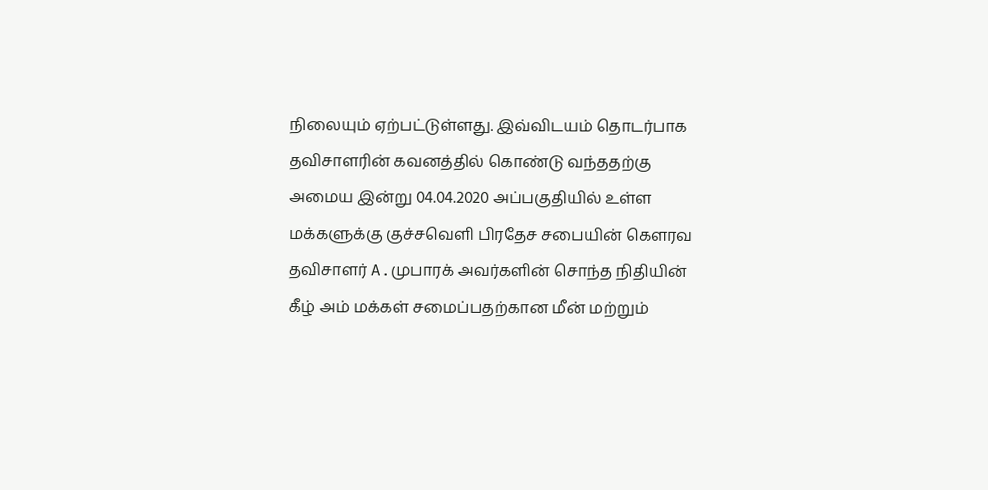நிலையும் ஏற்பட்டுள்ளது. இவ்விடயம் தொடர்பாக தவிசாளரின் கவனத்தில் கொண்டு வந்ததற்கு அமைய இன்று 04.04.2020 அப்பகுதியில் உள்ள மக்களுக்கு குச்சவெளி பிரதேச சபையின் கௌரவ தவிசாளர் A.முபாரக் அவர்களின் சொந்த நிதியின் கீழ் அம் மக்கள் சமைப்பதற்கான மீன் மற்றும்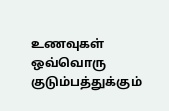உணவுகள் ஒவ்வொரு குடும்பத்துக்கும்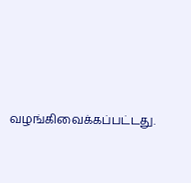வழங்கிவைக்கப்பட்டது.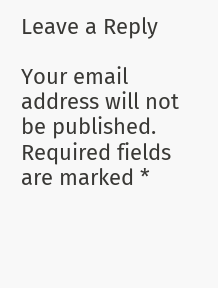Leave a Reply

Your email address will not be published. Required fields are marked *